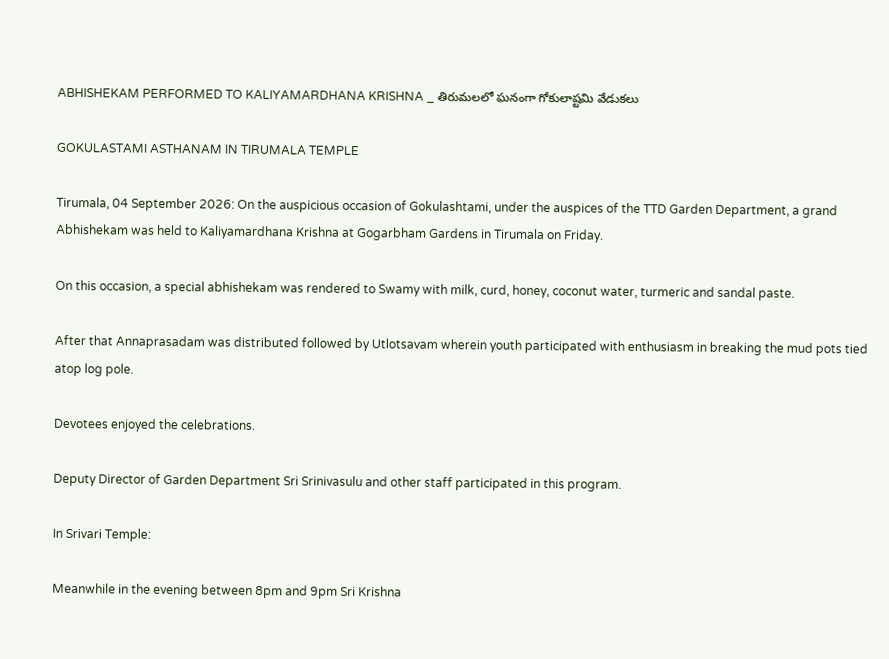ABHISHEKAM PERFORMED TO KALIYAMARDHANA KRISHNA _ తిరుమలలో ఘనంగా గోకులాష్టమి వేడుకలు

GOKULASTAMI ASTHANAM IN TIRUMALA TEMPLE

Tirumala, 04 September 2026: On the auspicious occasion of Gokulashtami, under the auspices of the TTD Garden Department, a grand Abhishekam was held to Kaliyamardhana Krishna at Gogarbham Gardens in Tirumala on Friday.

On this occasion, a special abhishekam was rendered to Swamy with milk, curd, honey, coconut water, turmeric and sandal paste.

After that Annaprasadam was distributed followed by Utlotsavam wherein youth participated with enthusiasm in breaking the mud pots tied atop log pole.

Devotees enjoyed the celebrations.

Deputy Director of Garden Department Sri Srinivasulu and other staff participated in this program.

In Srivari Temple:

Meanwhile in the evening between 8pm and 9pm Sri Krishna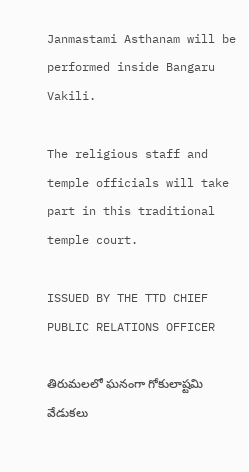Janmastami Asthanam will be performed inside Bangaru Vakili.

The religious staff and temple officials will take part in this traditional temple court.

ISSUED BY THE TTD CHIEF PUBLIC RELATIONS OFFICER

తిరుమలలో ఘనంగా గోకులాష్టమి వేడుకలు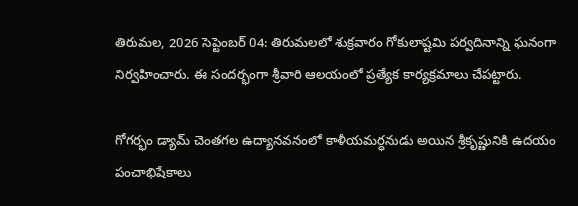తిరుమల, 2026 సెప్టెంబర్ 04: తిరుమలలో శుక్రవారం గోకులాష్టమి పర్వదినాన్ని ఘనంగా నిర్వహించారు. ఈ సందర్భంగా శ్రీవారి ఆలయంలో ప్రత్యేక కార్యక్రమాలు చేపట్టారు.

గోగర్భం డ్యామ్‌ చెంతగల ఉద్యానవనంలో కాళీయమర్ధనుడు అయిన శ్రీకృష్ణునికి ఉదయం పంచాభిషేకాలు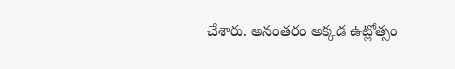చేశారు. అనంతరం అక్కడ ఉట్లోత్సం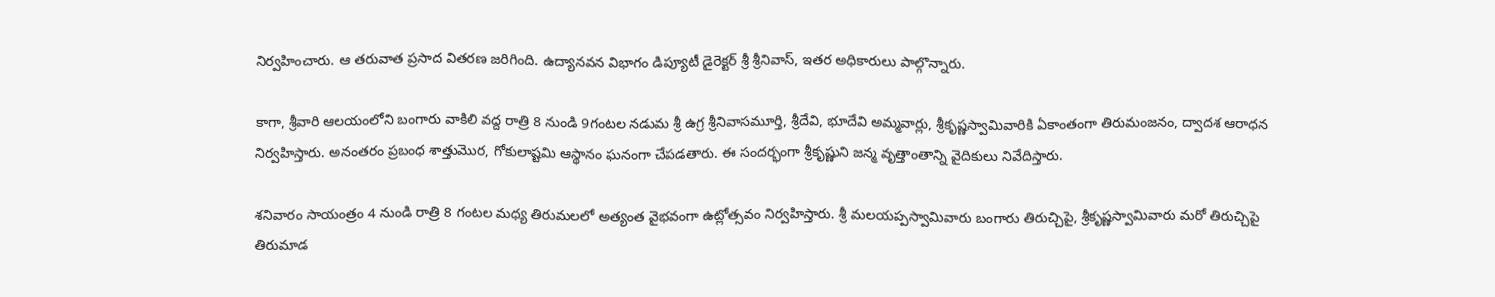నిర్వహించారు. ఆ తరువాత ప్రసాద వితరణ జరిగింది. ఉద్యానవన విభాగం డిప్యూటీ డైరెక్టర్ శ్రీ శ్రీనివాస్‌, ఇత‌ర అధికారులు పాల్గొన్నారు.

కాగా, శ్రీవారి ఆలయంలోని బంగారు వాకిలి వద్ద రాత్రి 8 నుండి 9గంటల నడుమ శ్రీ ఉగ్ర శ్రీనివాసమూర్తి, శ్రీదేవి, భూదేవి అమ్మవార్లు, శ్రీకృష్ణస్వామివారికి ఏకాంతంగా తిరుమంజనం, ద్వాదశ ఆరాధన నిర్వహిస్తారు. అనంతరం ప్రబంధ శాత్తుమొర, గోకులాష్టమి ఆస్థానం ఘనంగా చేపడతారు. ఈ సందర్భంగా శ్రీకృష్ణుని జన్మ వృత్తాంతాన్ని వైదికులు నివేదిస్తారు.

శనివారం సాయంత్రం 4 నుండి రాత్రి 8 గంటల మధ్య తిరుమలలో అత్యంత వైభవంగా ఉట్లోత్సవం నిర్వహిస్తారు. శ్రీ మలయప్పస్వామివారు బంగారు తిరుచ్చిపై, శ్రీకృష్ణస్వామివారు మరో తిరుచ్చిపై తిరుమాడ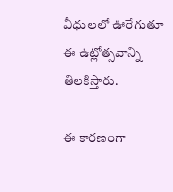వీధులలో ఊరేగుతూ ఈ ఉట్లోత్సవాన్ని తిలకిస్తారు.

ఈ కార‌ణంగా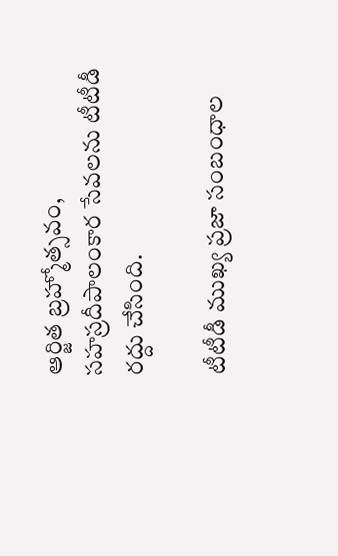ఆర్జిత బ్రహ్మోత్సవం, సహస్రదీపాలంకార సేవలను టీటీడీ రద్దు చేసింది.

టీటీడీ ముఖ్య ప్రజా సంబంధాల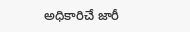అధికారిచే జారీ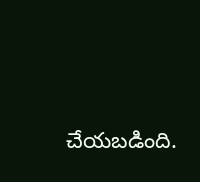చేయబడింది.